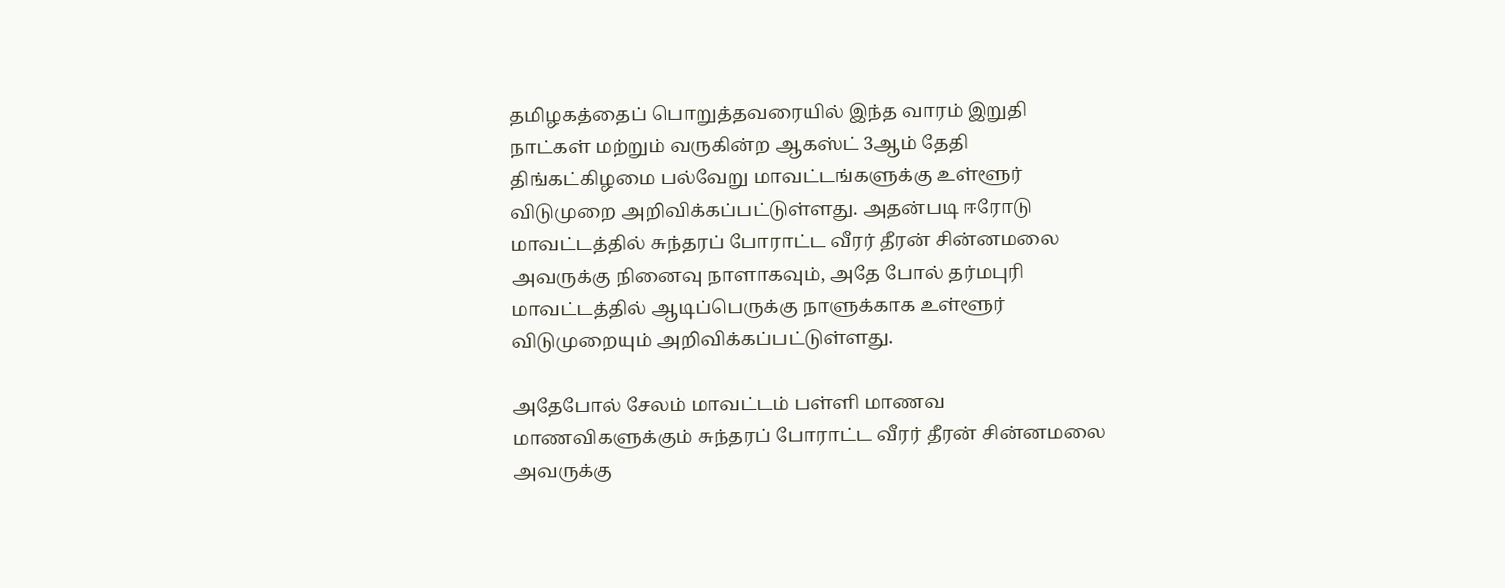தமிழகத்தைப் பொறுத்தவரையில் இந்த வாரம் இறுதி நாட்கள் மற்றும் வருகின்ற ஆகஸ்ட் 3ஆம் தேதி திங்கட்கிழமை பல்வேறு மாவட்டங்களுக்கு உள்ளூர் விடுமுறை அறிவிக்கப்பட்டுள்ளது. அதன்படி ஈரோடு மாவட்டத்தில் சுந்தரப் போராட்ட வீரர் தீரன் சின்னமலை அவருக்கு நினைவு நாளாகவும், அதே போல் தர்மபுரி மாவட்டத்தில் ஆடிப்பெருக்கு நாளுக்காக உள்ளூர் விடுமுறையும் அறிவிக்கப்பட்டுள்ளது.

அதேபோல் சேலம் மாவட்டம் பள்ளி மாணவ மாணவிகளுக்கும் சுந்தரப் போராட்ட வீரர் தீரன் சின்னமலை அவருக்கு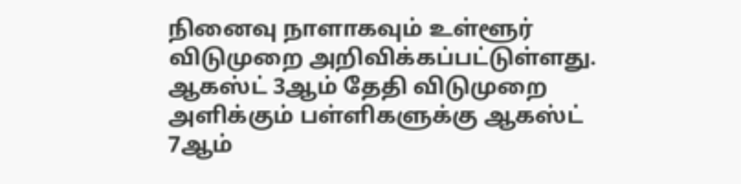நினைவு நாளாகவும் உள்ளூர் விடுமுறை அறிவிக்கப்பட்டுள்ளது.
ஆகஸ்ட் 3ஆம் தேதி விடுமுறை அளிக்கும் பள்ளிகளுக்கு ஆகஸ்ட் 7ஆம்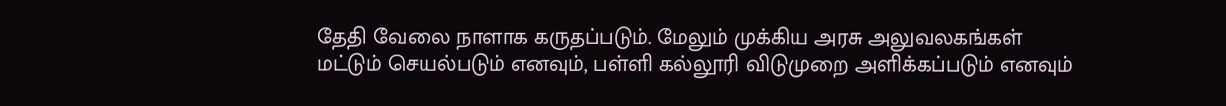தேதி வேலை நாளாக கருதப்படும். மேலும் முக்கிய அரசு அலுவலகங்கள் மட்டும் செயல்படும் எனவும், பள்ளி கல்லூரி விடுமுறை அளிக்கப்படும் எனவும்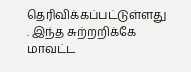தெரிவிக்கப்பட்டுள்ளது . இந்த சுற்றறிக்கே மாவட்ட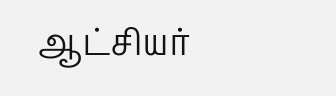ஆட்சியர்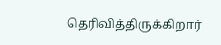தெரிவித்திருக்கிறார்